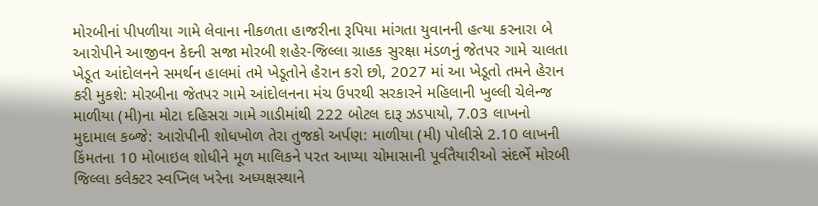મોરબીનાં પીપળીયા ગામે લેવાના નીકળતા હાજરીના રૂપિયા માંગતા યુવાનની હત્યા કરનારા બે આરોપીને આજીવન કેદની સજા મોરબી શહેર-જિલ્લા ગ્રાહક સુરક્ષા મંડળનું જેતપર ગામે ચાલતા ખેડૂત આંદોલનને સમર્થન હાલમાં તમે ખેડૂતોને હેરાન કરો છો, 2027 માં આ ખેડૂતો તમને હેરાન કરી મુકશે: મોરબીના જેતપર ગામે આંદોલનના મંચ ઉપરથી સરકારને મહિલાની ખુલ્લી ચેલેન્જ માળીયા (મી)ના મોટા દહિસરા ગામે ગાડીમાંથી 222 બોટલ દારૂ ઝડપાયો, 7.03 લાખનો મુદામાલ કબ્જે: આરોપીની શોધખોળ તેરા તુજકો અર્પણ: માળીયા (મી) પોલીસે 2.10 લાખની કિંમતના 10 મોબાઇલ શોધીને મૂળ માલિકને પરત આપ્યા ચોમાસાની પૂર્વતૈયારીઓ સંદર્ભે મોરબી જિલ્લા કલેક્ટર સ્વપ્નિલ ખરેના અધ્યક્ષસ્થાને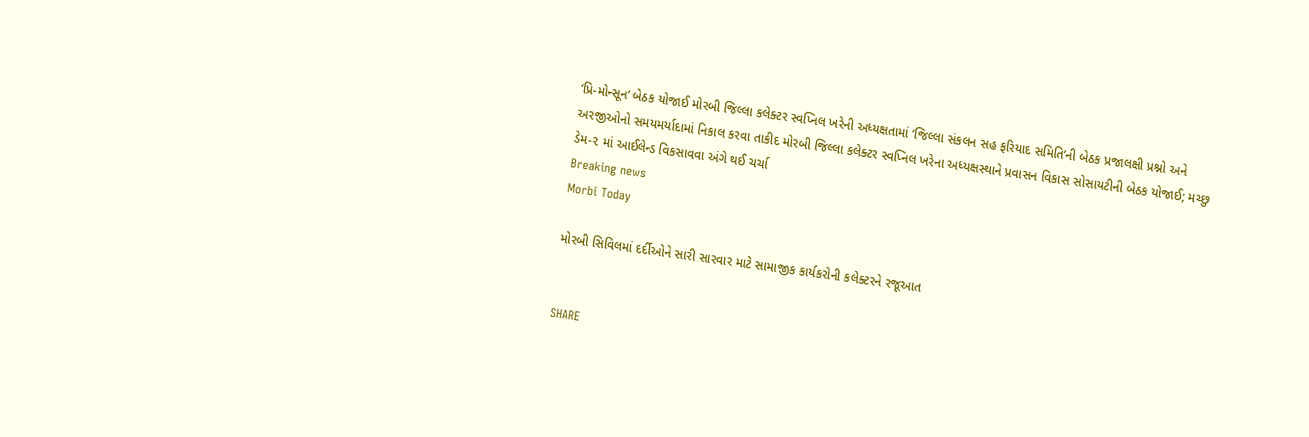‘પ્રિ-મોન્સૂન’ બેઠક યોજાઈ મોરબી જિલ્લા કલેક્ટર સ્વપ્નિલ ખરેની અધ્યક્ષતામાં ‘જિલ્લા સંકલન સહ ફરિયાદ સમિતિ’ની બેઠક પ્રજાલક્ષી પ્રશ્નો અને અરજીઓનો સમયમર્યાદામાં નિકાલ કરવા તાકીદ મોરબી જિલ્લા કલેક્ટર સ્વપ્નિલ ખરેના અધ્યક્ષસ્થાને પ્રવાસન વિકાસ સોસાયટીની બેઠક યોજાઈ; મચ્છુ ડેમ-૨ માં આઈલેન્ડ વિકસાવવા અંગે થઈ ચર્ચા
Breaking news
Morbi Today

મોરબી સિવિલમાં દર્દીઓને સારી સારવાર માટે સામાજીક કાર્યકરોની કલેક્ટરને રજૂઆત


SHARE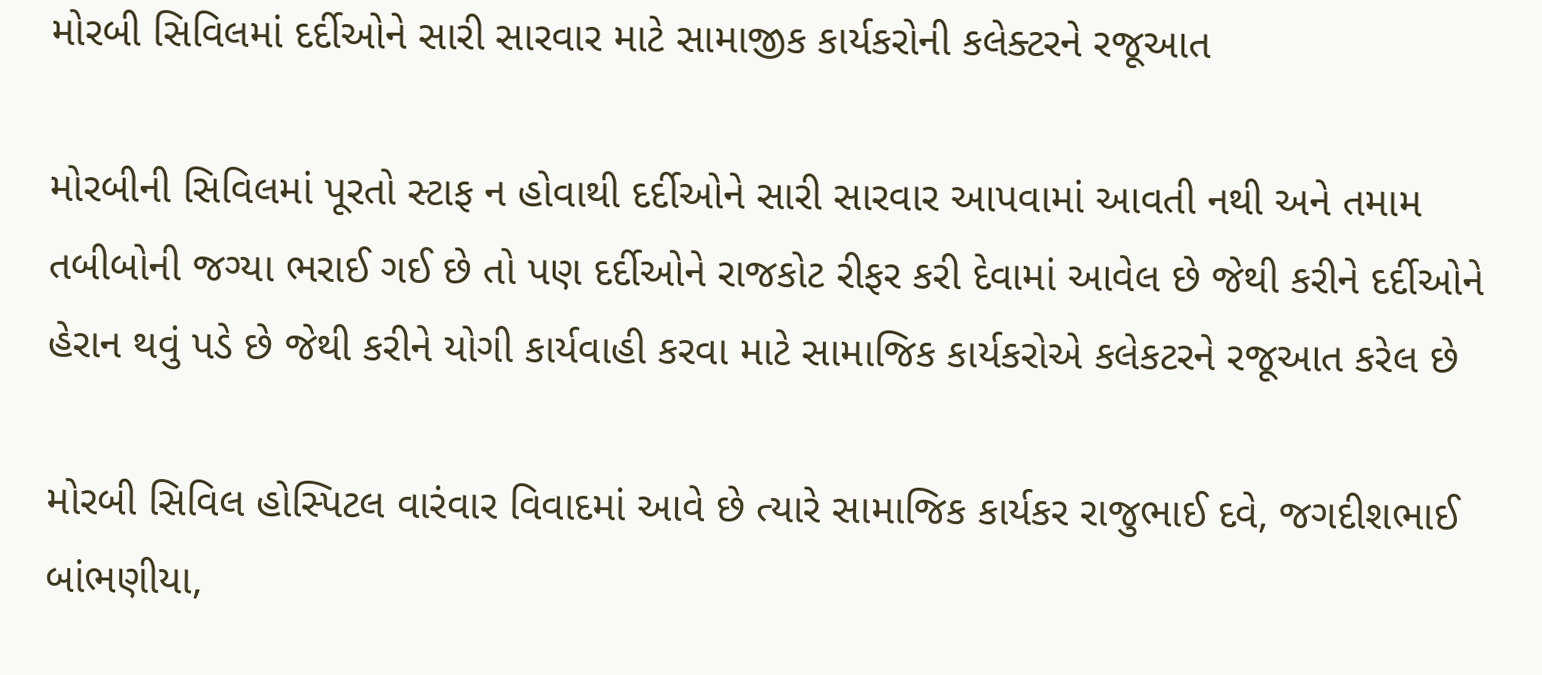મોરબી સિવિલમાં દર્દીઓને સારી સારવાર માટે સામાજીક કાર્યકરોની કલેક્ટરને રજૂઆત

મોરબીની સિવિલમાં પૂરતો સ્ટાફ ન હોવાથી દર્દીઓને સારી સારવાર આપવામાં આવતી નથી અને તમામ તબીબોની જગ્યા ભરાઈ ગઈ છે તો પણ દર્દીઓને રાજકોટ રીફર કરી દેવામાં આવેલ છે જેથી કરીને દર્દીઓને હેરાન થવું પડે છે જેથી કરીને યોગી કાર્યવાહી કરવા માટે સામાજિક કાર્યકરોએ કલેકટરને રજૂઆત કરેલ છે

મોરબી સિવિલ હોસ્પિટલ વારંવાર વિવાદમાં આવે છે ત્યારે સામાજિક કાર્યકર રાજુભાઈ દવે, જગદીશભાઈ બાંભણીયા,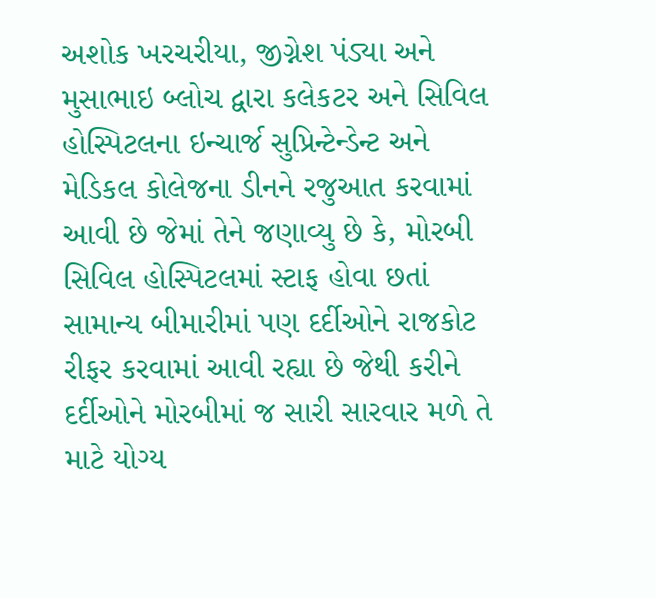અશોક ખરચરીયા, જીગ્નેશ પંડ્યા અને મુસાભાઇ બ્લોચ દ્વારા કલેકટર અને સિવિલ હોસ્પિટલના ઇન્ચાર્જ સુપ્રિન્ટેન્ડેન્ટ અને મેડિકલ કોલેજના ડીનને રજુઆત કરવામાં આવી છે જેમાં તેને જણાવ્યુ છે કે, મોરબી સિવિલ હોસ્પિટલમાં સ્ટાફ હોવા છતાં સામાન્ય બીમારીમાં પણ દર્દીઓને રાજકોટ રીફર કરવામાં આવી રહ્યા છે જેથી કરીને દર્દીઓને મોરબીમાં જ સારી સારવાર મળે તે માટે યોગ્ય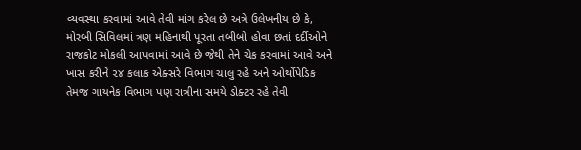વ્યવસ્થા કરવામાં આવે તેવી માંગ કરેલ છે અત્રે ઉલેખનીય છે કે, મોરબી સિવિલમાં ત્રણ મહિનાથી પૂરતા તબીબો હોવા છતાં દર્દીઓને રાજકોટ મોકલી આપવામાં આવે છે જેથી તેને ચેક કરવામાં આવે અને ખાસ કરીને ૨૪ કલાક એક્સરે વિભાગ ચાલુ રહે અને ઓર્થોપેડિક તેમજ ગાયનેક વિભાગ પણ રાત્રીના સમયે ડોક્ટર રહે તેવી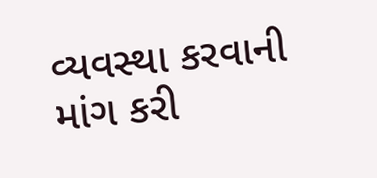વ્યવસ્થા કરવાની માંગ કરી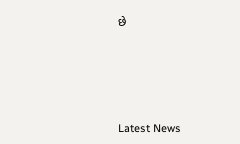છે






Latest News